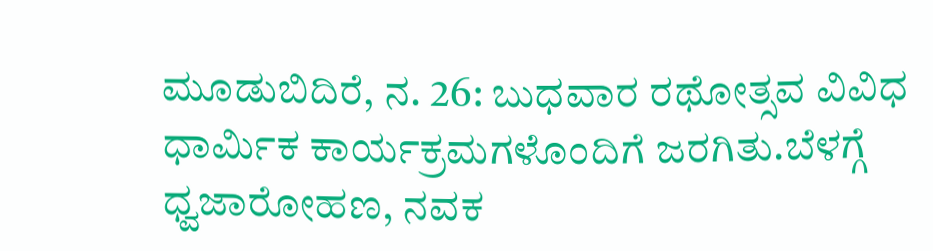ಮೂಡುಬಿದಿರೆ, ನ. 26: ಬುಧವಾರ ರಥೋತ್ಸವ ವಿವಿಧ ಧಾರ್ಮಿಕ ಕಾರ್ಯಕ್ರಮಗಳೊಂದಿಗೆ ಜರಗಿತು.ಬೆಳಗ್ಗೆ ಧ್ವಜಾರೋಹಣ, ನವಕ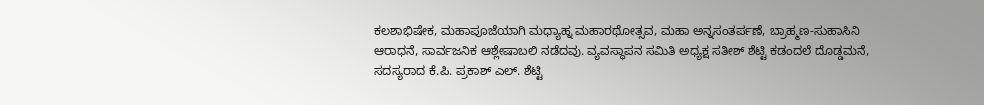ಕಲಶಾಭಿಷೇಕ, ಮಹಾಪೂಜೆಯಾಗಿ ಮಧ್ಯಾಹ್ನ ಮಹಾರಥೋತ್ಸವ, ಮಹಾ ಅನ್ನಸಂತರ್ಪಣೆ, ಬ್ರಾಹ್ಮಣ-ಸುಹಾಸಿನಿ ಆರಾಧನೆ, ಸಾರ್ವಜನಿಕ ಆಶ್ಲೇಷಾಬಲಿ ನಡೆದವು. ವ್ಯವಸ್ಥಾಪನ ಸಮಿತಿ ಅಧ್ಯಕ್ಷ ಸತೀಶ್ ಶೆಟ್ಟಿ ಕಡಂದಲೆ ದೊಡ್ಡಮನೆ, ಸದಸ್ಯರಾದ ಕೆ.ಪಿ. ಪ್ರಕಾಶ್ ಎಲ್. ಶೆಟ್ಟಿ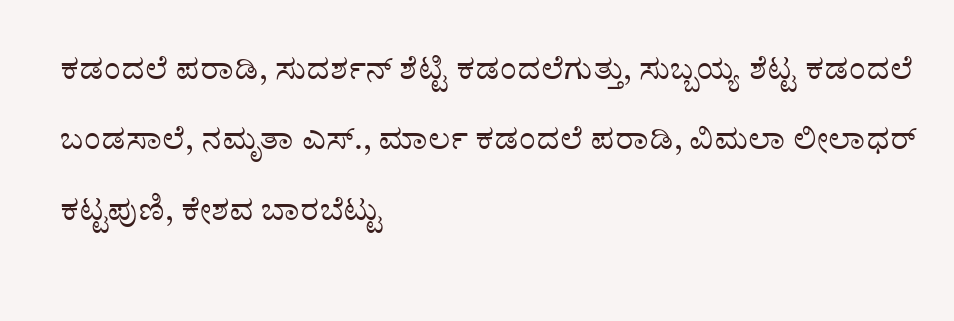ಕಡಂದಲೆ ಪರಾಡಿ, ಸುದರ್ಶನ್ ಶೆಟ್ಟಿ ಕಡಂದಲೆಗುತ್ತು, ಸುಬ್ಬಯ್ಯ ಶೆಟ್ಟ ಕಡಂದಲೆ ಬಂಡಸಾಲೆ, ನಮೃತಾ ಎಸ್., ಮಾರ್ಲ ಕಡಂದಲೆ ಪರಾಡಿ, ವಿಮಲಾ ಲೀಲಾಧರ್ ಕಟ್ಟಪುಣಿ, ಕೇಶವ ಬಾರಬೆಟ್ಟು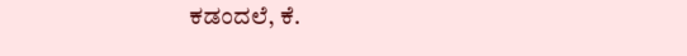ಕಡಂದಲೆ, ಕೆ.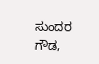ಸುಂದರ ಗೌಡ,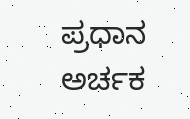ಪ್ರಧಾನ ಅರ್ಚಕ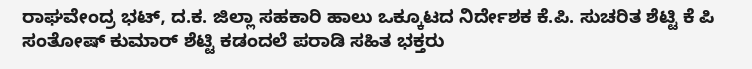ರಾಘವೇಂದ್ರ ಭಟ್, ದ.ಕ. ಜಿಲ್ಲಾ ಸಹಕಾರಿ ಹಾಲು ಒಕ್ಕೂಟದ ನಿರ್ದೇಶಕ ಕೆ.ಪಿ. ಸುಚರಿತ ಶೆಟ್ಟಿ ಕೆ ಪಿ ಸಂತೋಷ್ ಕುಮಾರ್ ಶೆಟ್ಟಿ ಕಡಂದಲೆ ಪರಾಡಿ ಸಹಿತ ಭಕ್ತರು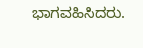ಭಾಗವಹಿಸಿದರು.